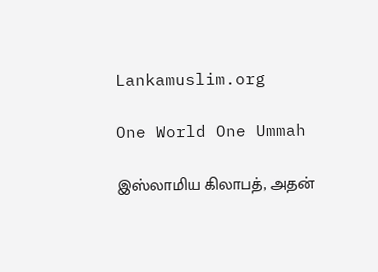Lankamuslim.org

One World One Ummah

இஸ்லாமிய கிலாபத், அதன்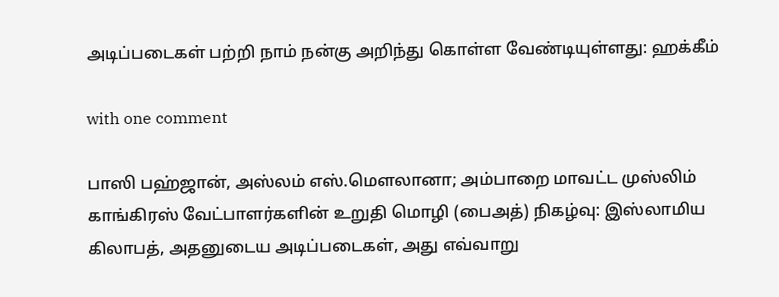அடிப்படைகள் பற்றி நாம் நன்கு அறிந்து கொள்ள வேண்டியுள்ளது: ஹக்கீம்

with one comment

பாஸி பஹ்ஜான், அஸ்லம் எஸ்.மௌலானா; அம்பாறை மாவட்ட முஸ்லிம் காங்கிரஸ் வேட்பாளர்களின் உறுதி மொழி (பைஅத்) நிகழ்வு: இஸ்லாமிய கிலாபத், அதனுடைய அடிப்படைகள், அது எவ்வாறு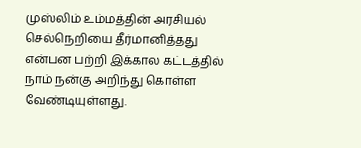முஸ்லிம் உம்மத்தின் அரசியல் செல்நெறியை தீர்மானித்தது என்பன பற்றி இக்கால கட்டத்தில் நாம் நன்கு அறிந்து கொள்ள வேண்டியுள்ளது.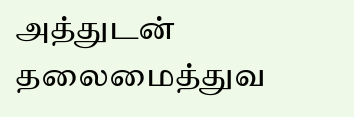அத்துடன் தலைமைத்துவ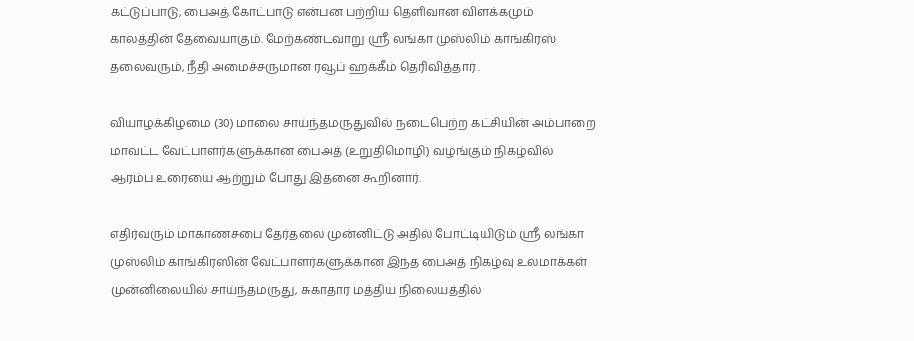கட்டுப்பாடு, பைஅத் கோட்பாடு என்பன பற்றிய தெளிவான விளக்கமும் காலத்தின் தேவையாகும். மேற்கண்டவாறு ஸ்ரீ லங்கா முஸ்லிம் காங்கிரஸ் தலைவரும், நீதி அமைச்சருமான ரவூப் ஹக்கீம் தெரிவித்தார் .

வியாழக்கிழமை (30) மாலை சாய்ந்தமருதுவில் நடைபெற்ற கட்சியின் அம்பாறை மாவட்ட வேட்பாளர்களுக்கான பைஅத் (உறுதிமொழி) வழங்கும் நிகழ்வில் ஆரம்ப உரையை ஆற்றும் போது இதனை கூறினார்.

எதிர்வரும் மாகாணசபை தேர்தலை முன்னிட்டு அதில் போட்டியிடும் ஸ்ரீ லங்கா முஸ்லிம் காங்கிரஸின் வேட்பாளர்களுக்கான இந்த பைஅத் நிகழ்வு உலமாக்கள் முன்னிலையில் சாய்ந்தமருது, சுகாதார மத்திய நிலையத்தில்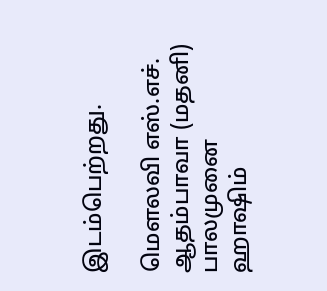இடம்பெற்றது.

மௌலவி எஸ்.எச். ஆதம்பாவா (மதனி) பாலமுனை ஹாஷிம்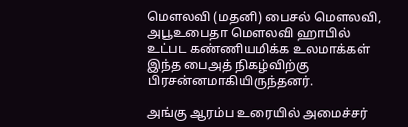மௌலவி (மதனி) பைசல் மௌலவி, அபூஉபைதா மௌலவி ஹாபில் உட்பட கண்ணியமிக்க உலமாக்கள் இந்த பைஅத் நிகழ்விற்கு பிரசன்னமாகியிருந்தனர்.

அங்கு ஆரம்ப உரையில் அமைச்சர்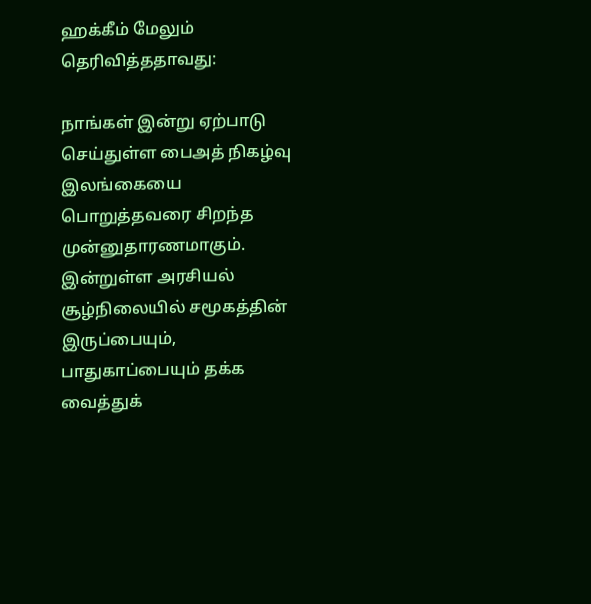ஹக்கீம் மேலும் தெரிவித்ததாவது:

நாங்கள் இன்று ஏற்பாடு செய்துள்ள பைஅத் நிகழ்வு இலங்கையை பொறுத்தவரை சிறந்த முன்னுதாரணமாகும். இன்றுள்ள அரசியல் சூழ்நிலையில் சமூகத்தின் இருப்பையும், பாதுகாப்பையும் தக்க வைத்துக்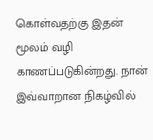கொள்வதற்கு இதன் மூலம் வழி காணப்படுகின்றது. நான் இவ்வாறான நிகழ்வில்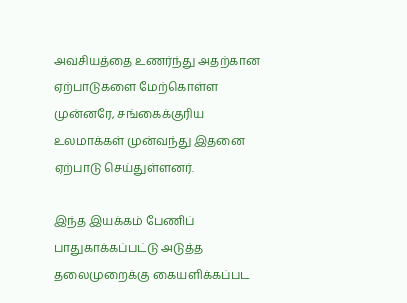அவசியத்தை உணர்ந்து அதற்கான ஏற்பாடுகளை மேற்கொள்ள முன்னரே, சங்கைக்குரிய உலமாக்கள் முன்வந்து இதனை ஏற்பாடு செய்துள்ளனர்.

இந்த இயக்கம் பேணிப் பாதுகாக்கப்பட்டு அடுத்த தலைமுறைக்கு கையளிக்கப்பட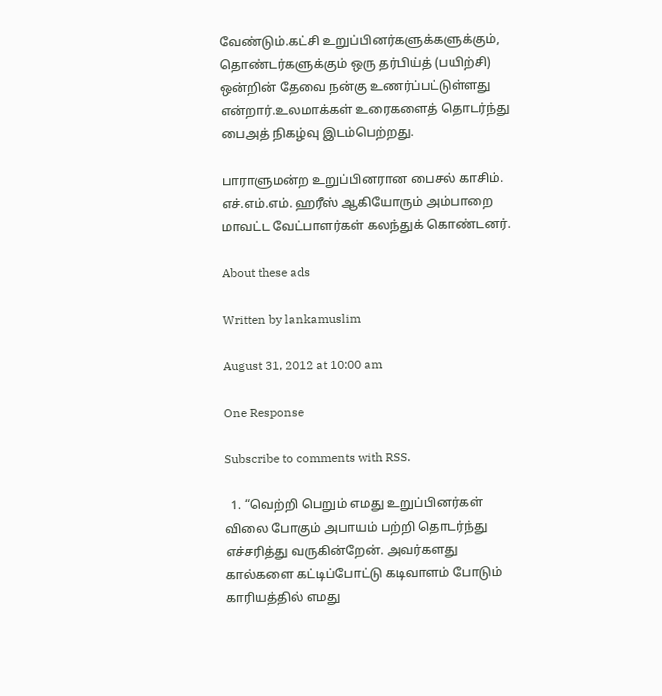வேண்டும்.கட்சி உறுப்பினர்களுக்களுக்கும், தொண்டர்களுக்கும் ஒரு தர்பிய்த் (பயிற்சி) ஒன்றின் தேவை நன்கு உணர்ப்பட்டுள்ளது என்றார்.உலமாக்கள் உரைகளைத் தொடர்ந்து பைஅத் நிகழ்வு இடம்பெற்றது.

பாராளுமன்ற உறுப்பினரான பைசல் காசிம். எச்.எம்.எம். ஹரீஸ் ஆகியோரும் அம்பாறை மாவட்ட வேட்பாளர்கள் கலந்துக் கொண்டனர்.

About these ads

Written by lankamuslim

August 31, 2012 at 10:00 am

One Response

Subscribe to comments with RSS.

  1. “வெற்றி பெறும் எமது உறுப்பினர்கள் விலை போகும் அபாயம் பற்றி தொடர்ந்து எச்சரித்து வருகின்றேன். அவர்களது கால்களை கட்டிப்போட்டு கடிவாளம் போடும் காரியத்தில் எமது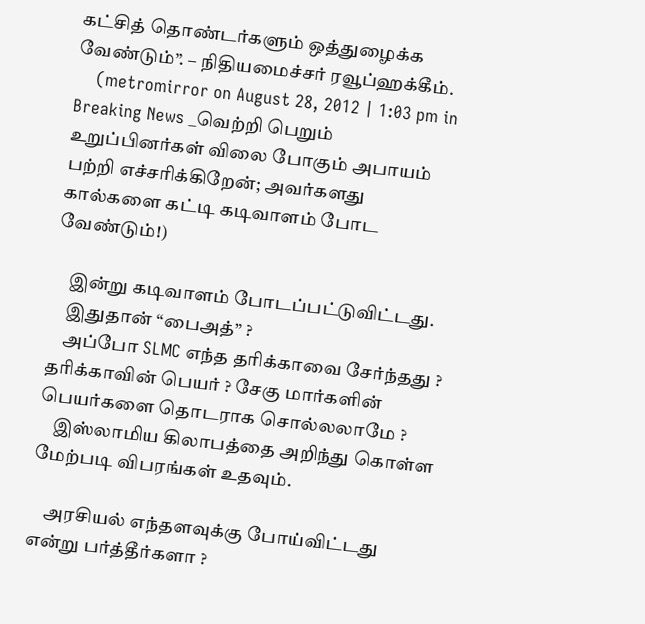கட்சித் தொண்டர்களும் ஒத்துழைக்க வேண்டும்”. – நிதியமைச்சர் ரவூப்ஹக்கீம்.
    (metromirror on August 28, 2012 | 1:03 pm in Breaking News _வெற்றி பெறும் உறுப்பினர்கள் விலை போகும் அபாயம் பற்றி எச்சரிக்கிறேன்; அவர்களது கால்களை கட்டி கடிவாளம் போட வேண்டும்!)

    இன்று கடிவாளம் போடப்பட்டுவிட்டது.
    இதுதான் “பைஅத்” ?
    அப்போ SLMC எந்த தரிக்காவை சேர்ந்தது ? தரிக்காவின் பெயர் ? சேகு மார்களின் பெயர்களை தொடராக சொல்லலாமே ?
    இஸ்லாமிய கிலாபத்தை அறிந்து கொள்ள மேற்படி விபரங்கள் உதவும்.

    அரசியல் எந்தளவுக்கு போய்விட்டது என்று பர்த்தீர்களா ?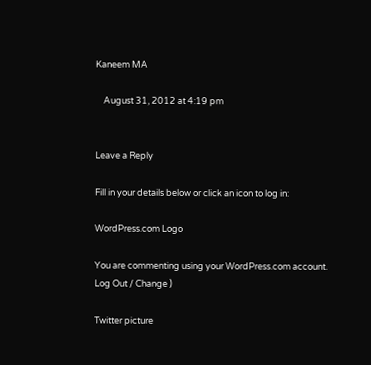Kaneem MA

    August 31, 2012 at 4:19 pm


Leave a Reply

Fill in your details below or click an icon to log in:

WordPress.com Logo

You are commenting using your WordPress.com account. Log Out / Change )

Twitter picture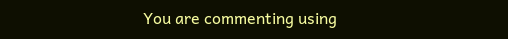You are commenting using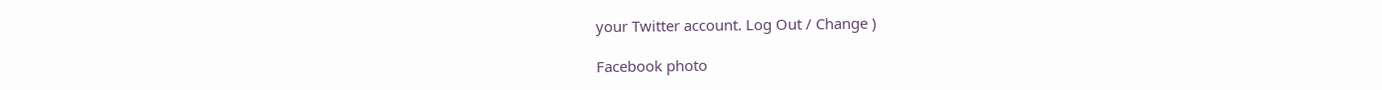your Twitter account. Log Out / Change )

Facebook photo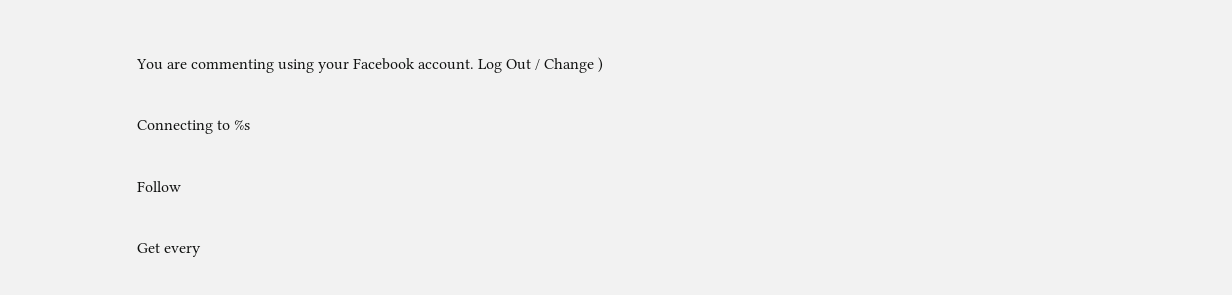You are commenting using your Facebook account. Log Out / Change )

Connecting to %s

Follow

Get every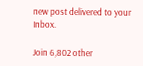new post delivered to your Inbox.

Join 6,802 other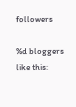followers

%d bloggers like this: